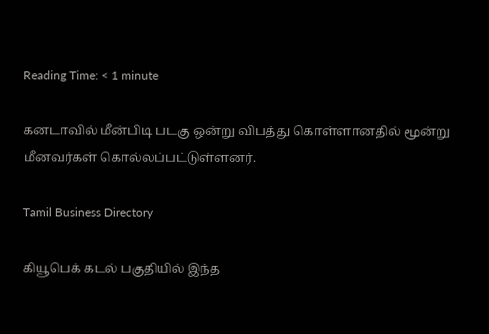Reading Time: < 1 minute

கனடாவில் மீன்பிடி படகு ஒன்று விபத்து கொள்ளானதில் மூன்று மீனவர்கள் கொல்லப்பட்டுள்ளனர்.

Tamil Business Directory

கியூபெக் கடல் பகுதியில் இந்த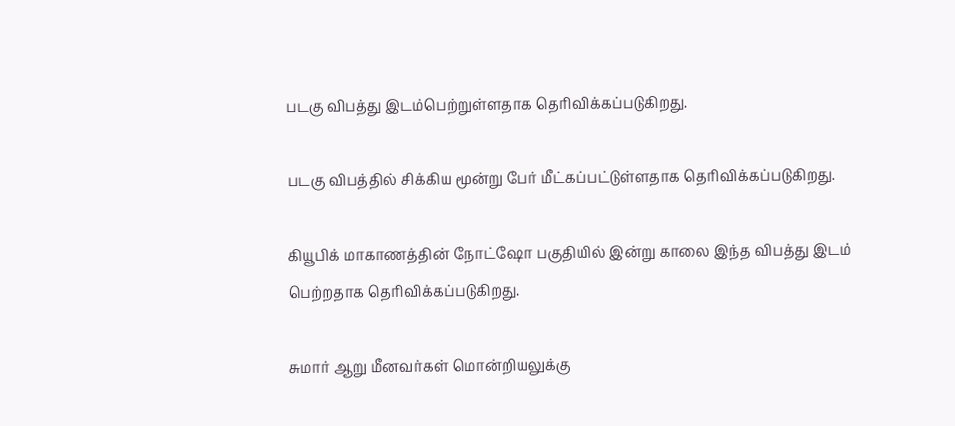படகு விபத்து இடம்பெற்றுள்ளதாக தெரிவிக்கப்படுகிறது.

படகு விபத்தில் சிக்கிய மூன்று பேர் மீட்கப்பட்டுள்ளதாக தெரிவிக்கப்படுகிறது.

கியூபிக் மாகாணத்தின் நோட்ஷோ பகுதியில் இன்று காலை இந்த விபத்து இடம் பெற்றதாக தெரிவிக்கப்படுகிறது.

சுமார் ஆறு மீனவர்கள் மொன்றியலுக்கு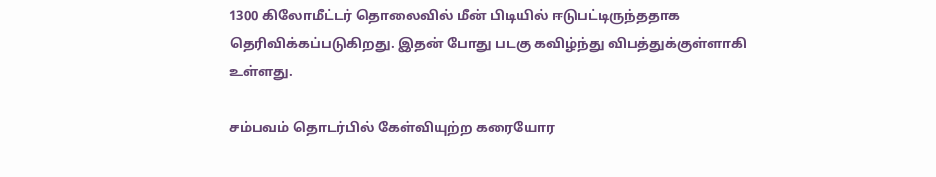1300 கிலோமீட்டர் தொலைவில் மீன் பிடியில் ஈடுபட்டிருந்ததாக தெரிவிக்கப்படுகிறது. இதன் போது படகு கவிழ்ந்து விபத்துக்குள்ளாகி உள்ளது.

சம்பவம் தொடர்பில் கேள்வியுற்ற கரையோர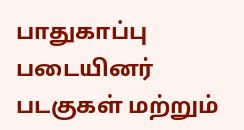பாதுகாப்பு படையினர் படகுகள் மற்றும்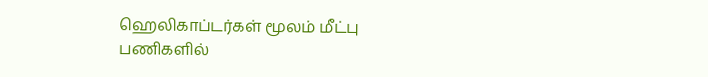ஹெலிகாப்டர்கள் மூலம் மீட்பு பணிகளில்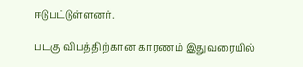ஈடுபட்டுள்ளனர்.

படகு விபத்திற்கான காரணம் இதுவரையில்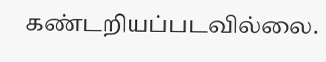கண்டறியப்படவில்லை.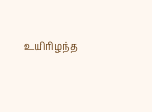உயிரிழந்த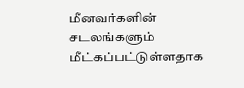மீனவர்களின் சடலங்களும் மீட்கப்பட்டுள்ளதாக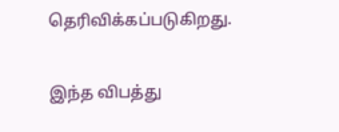தெரிவிக்கப்படுகிறது.

இந்த விபத்து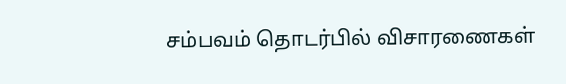சம்பவம் தொடர்பில் விசாரணைகள்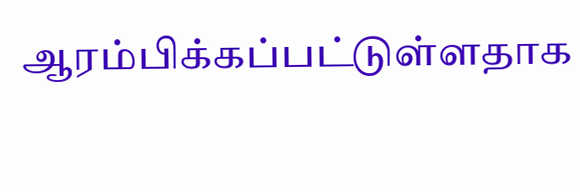ஆரம்பிக்கப்பட்டுள்ளதாக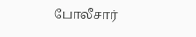போலீசார்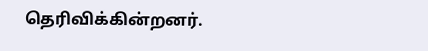தெரிவிக்கின்றனர்.